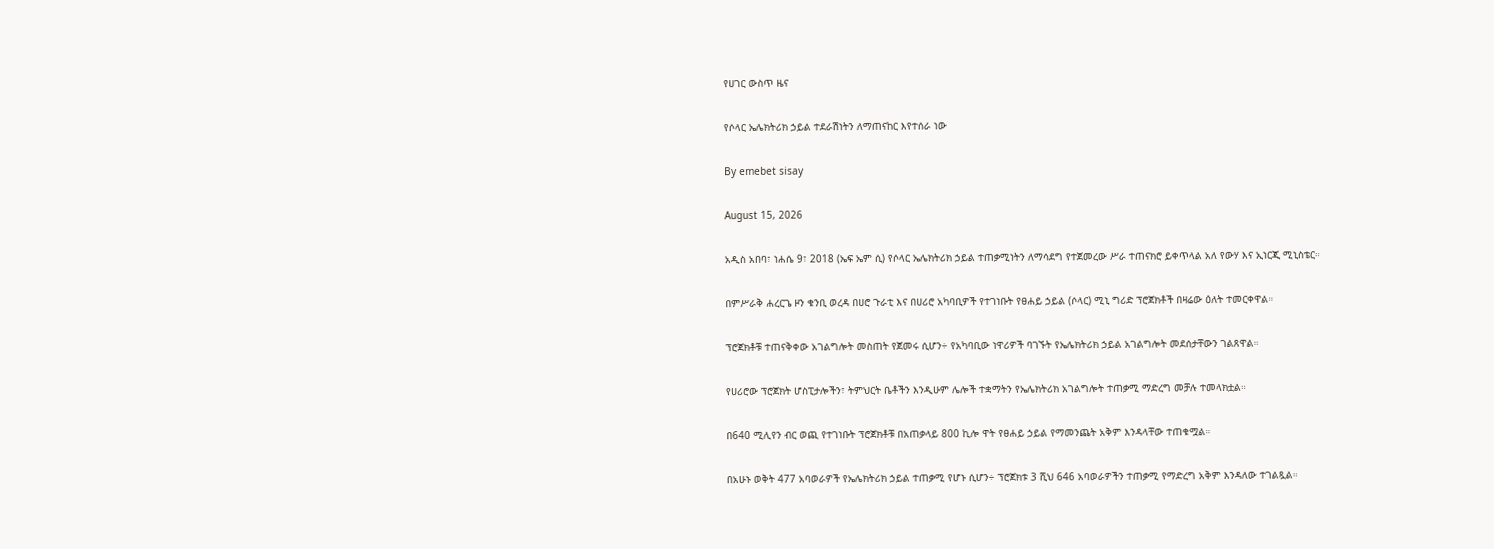የሀገር ውስጥ ዜና

የሶላር ኤሌክትሪክ ኃይል ተደራሽነትን ለማጠናከር እየተሰራ ነው

By emebet sisay

August 15, 2026

አዲስ አበባ፣ ነሐሴ 9፣ 2018 (ኤፍ ኤም ሲ) የሶላር ኤሌክትሪክ ኃይል ተጠቃሚነትን ለማሳደግ የተጀመረው ሥራ ተጠናክሮ ይቀጥላል አለ የውሃ እና ኢነርጂ ሚኒስቴር።

በምሥራቅ ሐረርጌ ዞን ቁንቢ ወረዳ በሀሮ ጉራቲ እና በሀሪሮ አካባቢዎች የተገነቡት የፀሐይ ኃይል (ሶላር) ሚኒ ግሪድ ፕሮጀክቶች በዛሬው ዕለት ተመርቀዋል።

ፕሮጀክቶቹ ተጠናቅቀው አገልግሎት መስጠት የጀመሩ ሲሆን÷ የአካባቢው ነዋሪዎች ባገኙት የኤሌክትሪክ ኃይል አገልግሎት መደሰታቸውን ገልጸዋል።

የሀሪሮው ፕሮጀክት ሆስፒታሎችን፣ ትምህርት ቤቶችን እንዲሁም ሌሎች ተቋማትን የኤሌክትሪክ አገልግሎት ተጠቃሚ ማድረግ መቻሉ ተመላክቷል።

በ640 ሚሊየን ብር ወጪ የተገነቡት ፕሮጀክቶቹ በአጠቃላይ 800 ኪሎ ዋት የፀሐይ ኃይል የማመንጨት አቅም እንዳላቸው ተጠቁሟል።

በአሁኑ ወቅት 477 አባወራዎች የኤሌክትሪክ ኃይል ተጠቃሚ የሆኑ ሲሆን÷ ፕሮጀክቱ 3 ሺህ 646 አባወራዎችን ተጠቃሚ የማድረግ አቅም እንዳለው ተገልጿል።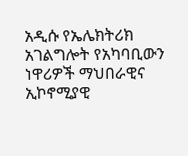አዲሱ የኤሌክትሪክ አገልግሎት የአካባቢውን ነዋሪዎች ማህበራዊና ኢኮኖሚያዊ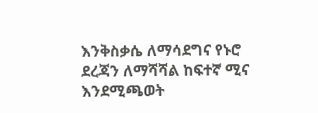እንቅስቃሴ ለማሳደግና የኑሮ ደረጃን ለማሻሻል ከፍተኛ ሚና እንደሚጫወት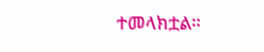ተመላክቷል።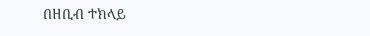በዘቢብ ተክላይ